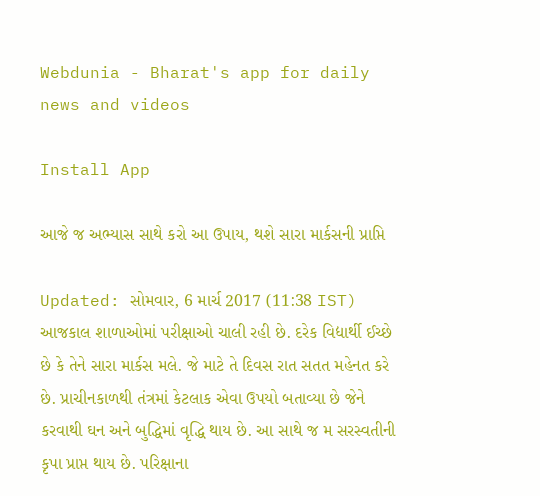Webdunia - Bharat's app for daily news and videos

Install App

આજે જ અભ્યાસ સાથે કરો આ ઉપાય, થશે સારા માર્કસની પ્રાપ્તિ

Updated: સોમવાર, 6 માર્ચ 2017 (11:38 IST)
આજકાલ શાળાઓમાં પરીક્ષાઓ ચાલી રહી છે. દરેક વિદ્યાર્થી ઈચ્છે છે કે તેને સારા માર્કસ મલે. જે માટે તે દિવસ રાત સતત મહેનત કરે છે. પ્રાચીનકાળથી તંત્રમાં કેટલાક એવા ઉપયો બતાવ્યા છે જેને કરવાથી ઘન અને બુદ્ધિમાં વૃદ્ધિ થાય છે. આ સાથે જ મ સરસ્વતીની કૃપા પ્રાપ્ત થાય છે. પરિક્ષાના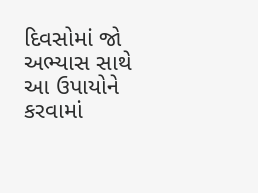દિવસોમાં જો અભ્યાસ સાથે આ ઉપાયોને કરવામાં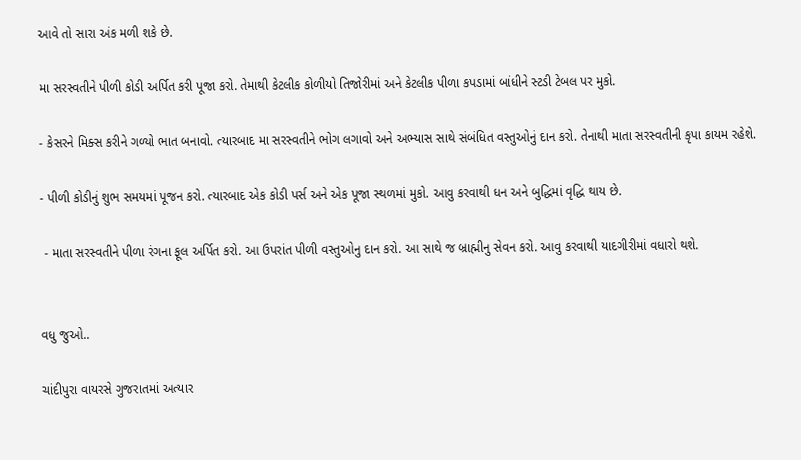આવે તો સારા અંક મળી શકે છે.

મા સરસ્વતીને પીળી કોડી અર્પિત કરી પૂજા કરો. તેમાથી કેટલીક કોળીયો તિજોરીમાં અને કેટલીક પીળા કપડામાં બાંધીને સ્ટડી ટેબલ પર મુકો.

- કેસરને મિક્સ કરીને ગળ્યો ભાત બનાવો. ત્યારબાદ મા સરસ્વતીને ભોગ લગાવો અને અભ્યાસ સાથે સંબંધિત વસ્તુઓનું દાન કરો. તેનાથી માતા સરસ્વતીની કૃપા કાયમ રહેશે.

- પીળી કોડીનું શુભ સમયમાં પૂજન કરો. ત્યારબાદ એક કોડી પર્સ અને એક પૂજા સ્થળમાં મુકો. આવુ કરવાથી ધન અને બુદ્ધિમાં વૃદ્ધિ થાય છે.

 - માતા સરસ્વતીને પીળા રંગના ફૂલ અર્પિત કરો. આ ઉપરાંત પીળી વસ્તુઓનુ દાન કરો. આ સાથે જ બ્રાહ્મીનુ સેવન કરો. આવુ કરવાથી યાદગીરીમાં વધારો થશે.


વધુ જુઓ..

ચાંદીપુરા વાયરસે ગુજરાતમાં અત્યાર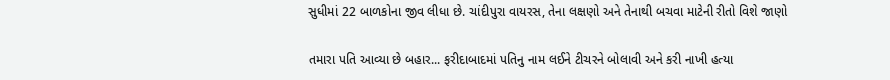સુધીમાં 22 બાળકોના જીવ લીધા છે. ચાંદીપુરા વાયરસ, તેના લક્ષણો અને તેનાથી બચવા માટેની રીતો વિશે જાણો

તમારા પતિ આવ્યા છે બહાર... ફરીદાબાદમાં પતિનુ નામ લઈને ટીચરને બોલાવી અને કરી નાખી હત્યા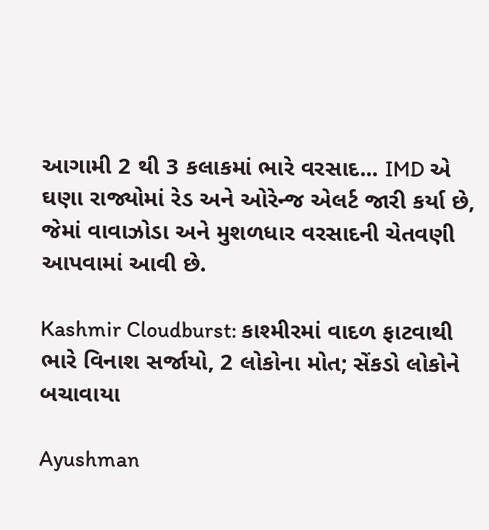આગામી 2 થી 3 કલાકમાં ભારે વરસાદ... IMD એ ઘણા રાજ્યોમાં રેડ અને ઓરેન્જ એલર્ટ જારી કર્યા છે, જેમાં વાવાઝોડા અને મુશળધાર વરસાદની ચેતવણી આપવામાં આવી છે.

Kashmir Cloudburst: કાશ્મીરમાં વાદળ ફાટવાથી ભારે વિનાશ સર્જાયો, 2 લોકોના મોત; સેંકડો લોકોને બચાવાયા

Ayushman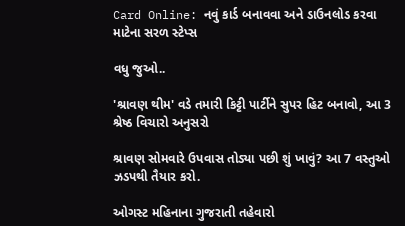Card Online: નવું કાર્ડ બનાવવા અને ડાઉનલોડ કરવા માટેના સરળ સ્ટેપ્સ

વધુ જુઓ..

'શ્રાવણ થીમ' વડે તમારી કિટ્ટી પાર્ટીને સુપર હિટ બનાવો, આ 3 શ્રેષ્ઠ વિચારો અનુસરો

શ્રાવણ સોમવારે ઉપવાસ તોડ્યા પછી શું ખાવું? આ 7 વસ્તુઓ ઝડપથી તૈયાર કરો.

ઓગસ્ટ મહિનાના ગુજરાતી તહેવારો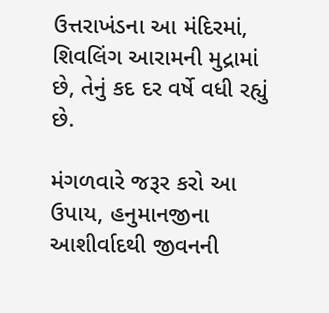ઉત્તરાખંડના આ મંદિરમાં, શિવલિંગ આરામની મુદ્રામાં છે, તેનું કદ દર વર્ષે વધી રહ્યું છે.

મંગળવારે જરૂર કરો આ ઉપાય, હનુમાનજીના આશીર્વાદથી જીવનની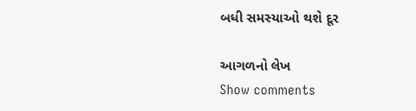બધી સમસ્યાઓ થશે દૂર

આગળનો લેખ
Show comments